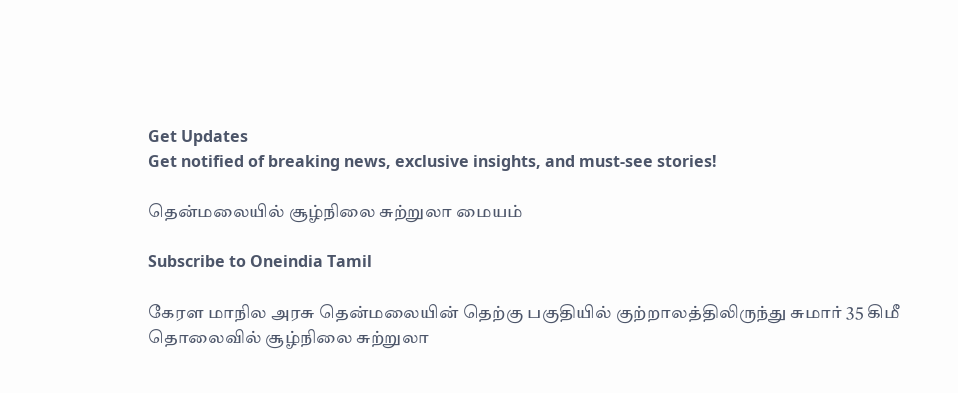Get Updates
Get notified of breaking news, exclusive insights, and must-see stories!

தென்மலையில் சூழ்நிலை சுற்றுலா மையம்

Subscribe to Oneindia Tamil

கேரள மாநில அரசு தென்மலையின் தெற்கு பகுதியில் குற்றாலத்திலிருந்து சுமார் 35 கிமீ தொலைவில் சூழ்நிலை சுற்றுலா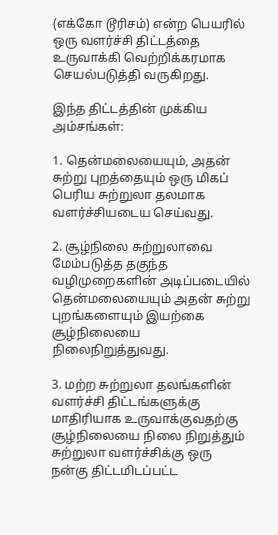(எக்கோ டூரிசம்) என்ற பெயரில் ஒரு வளர்ச்சி திட்டத்தை உருவாக்கி வெற்றிக்கரமாக செயல்படுத்தி வருகிறது.

இந்த திட்டத்தின் முக்கிய அம்சங்கள்:

1. தென்மலையையும், அதன் சுற்று புறத்தையும் ஒரு மிகப் பெரிய சுற்றுலா தலமாக வளர்ச்சியடைய செய்வது.

2. சூழ்நிலை சுற்றுலாவை மேம்படுத்த தகுந்த வழிமுறைகளின் அடிப்படையில் தென்மலையையும் அதன் சுற்று புறங்களையும் இயற்கை சூழ்நிலையை நிலைநிறுத்துவது.

3. மற்ற சுற்றுலா தலங்களின் வளர்ச்சி திட்டங்களுக்கு மாதிரியாக உருவாக்குவதற்கு சூழ்நிலையை நிலை நிறுத்தும் சுற்றுலா வளர்ச்சிக்கு ஒரு நன்கு திட்டமிடப்பட்ட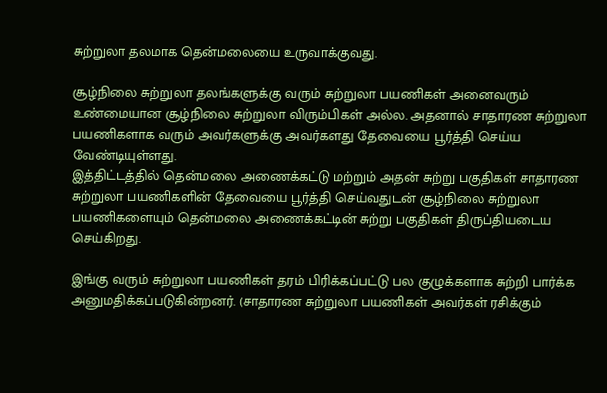சுற்றுலா தலமாக தென்மலையை உருவாக்குவது.

சூழ்நிலை சுற்றுலா தலங்களுக்கு வரும் சுற்றுலா பயணிகள் அனைவரும் உண்மையான சூழ்நிலை சுற்றுலா விரும்பிகள் அல்ல. அதனால் சாதாரண சுற்றுலா பயணிகளாக வரும் அவர்களுக்கு அவர்களது தேவையை பூர்த்தி செய்ய வேண்டியுள்ளது.
இத்திட்டத்தில் தென்மலை அணைக்கட்டு மற்றும் அதன் சுற்று பகுதிகள் சாதாரண சுற்றுலா பயணிகளின் தேவையை பூர்த்தி செய்வதுடன் சூழ்நிலை சுற்றுலா பயணிகளையும் தென்மலை அணைக்கட்டின் சுற்று பகுதிகள் திருப்தியடைய செய்கிறது.

இங்கு வரும் சுற்றுலா பயணிகள் தரம் பிரிக்கப்பட்டு பல குழுக்களாக சுற்றி பார்க்க அனுமதிக்கப்படுகின்றனர். (சாதாரண சுற்றுலா பயணிகள் அவர்கள் ரசிக்கும்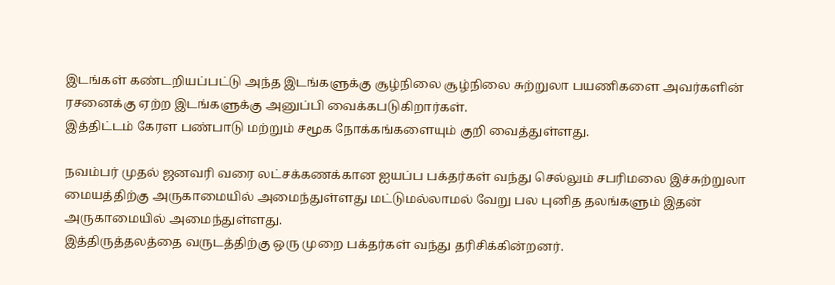இடங்கள் கண்டறியப்பட்டு அந்த இடங்களுக்கு சூழ்நிலை சூழ்நிலை சுற்றுலா பயணிகளை அவர்களின் ரசனைக்கு ஏற்ற இடங்களுக்கு அனுப்பி வைக்கபடுகிறார்கள்.
இத்திட்டம் கேரள பண்பாடு மற்றும் சமூக நோக்கங்களையும் குறி வைத்துள்ளது.

நவம்பர் முதல் ஜனவரி வரை லட்சக்கணக்கான ஐயப்ப பக்தர்கள் வந்து செல்லும் சபரிமலை இச்சுற்றுலா மையத்திற்கு அருகாமையில் அமைந்துள்ளது மட்டுமல்லாமல் வேறு பல புனித தலங்களும் இதன் அருகாமையில் அமைந்துள்ளது.
இத்திருத்தலத்தை வருடத்திற்கு ஒரு முறை பக்தர்கள் வந்து தரிசிக்கின்றனர்.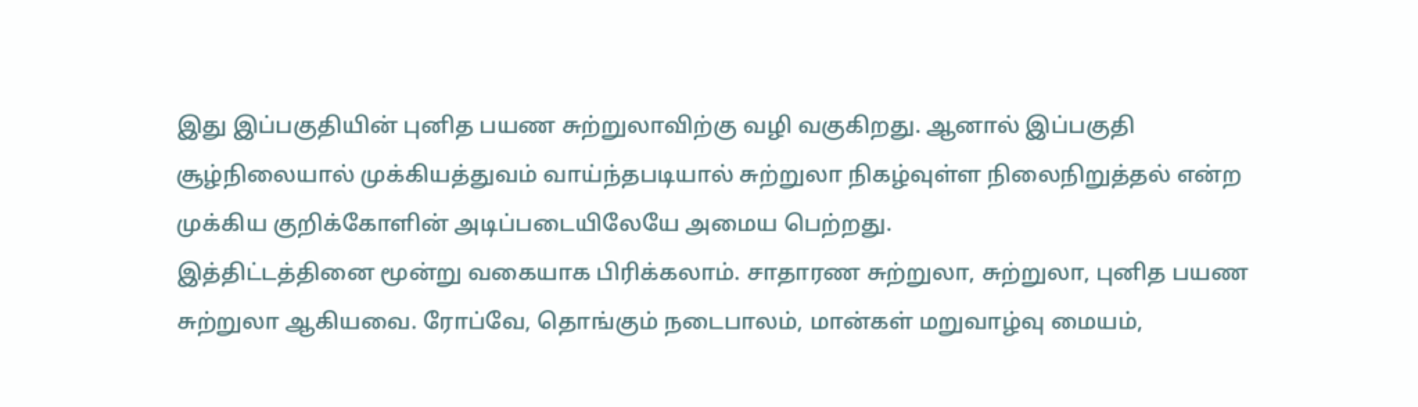இது இப்பகுதியின் புனித பயண சுற்றுலாவிற்கு வழி வகுகிறது. ஆனால் இப்பகுதி சூழ்நிலையால் முக்கியத்துவம் வாய்ந்தபடியால் சுற்றுலா நிகழ்வுள்ள நிலைநிறுத்தல் என்ற முக்கிய குறிக்கோளின் அடிப்படையிலேயே அமைய பெற்றது.
இத்திட்டத்தினை மூன்று வகையாக பிரிக்கலாம். சாதாரண சுற்றுலா, சுற்றுலா, புனித பயண சுற்றுலா ஆகியவை. ரோப்வே, தொங்கும் நடைபாலம், மான்கள் மறுவாழ்வு மையம்,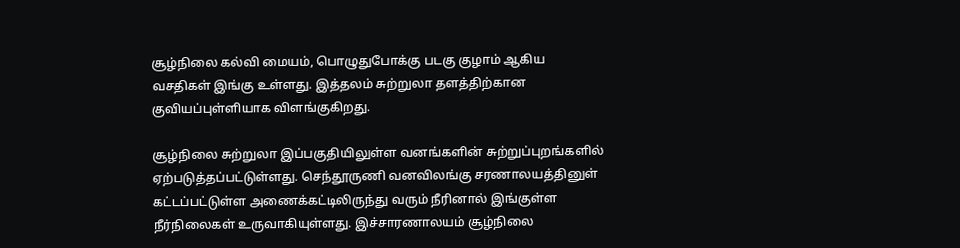சூழ்நிலை கல்வி மையம், பொழுதுபோக்கு படகு குழாம் ஆகிய வசதிகள் இங்கு உள்ளது. இத்தலம் சுற்றுலா தளத்திற்கான குவியப்புள்ளியாக விளங்குகிறது.

சூழ்நிலை சுற்றுலா இப்பகுதியிலுள்ள வனங்களின் சுற்றுப்புறங்களில் ஏற்படுத்தப்பட்டுள்ளது. செந்தூருணி வனவிலங்கு சரணாலயத்தினுள் கட்டப்பட்டுள்ள அணைக்கட்டிலிருந்து வரும் நீரினால் இங்குள்ள நீர்நிலைகள் உருவாகியுள்ளது. இச்சாரணாலயம் சூழ்நிலை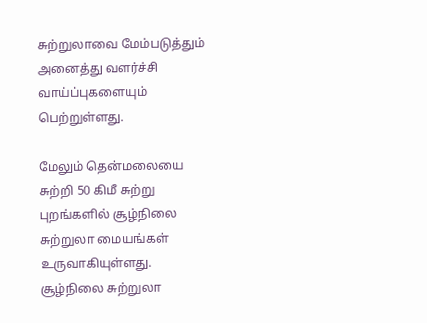சுற்றுலாவை மேம்படுத்தும் அனைத்து வளர்ச்சி வாய்ப்புகளையும் பெற்றுள்ளது.

மேலும் தென்மலையை சுற்றி 50 கிமீ சுற்று புறங்களில் சூழ்நிலை சுற்றுலா மையங்கள் உருவாகியுள்ளது. சூழ்நிலை சுற்றுலா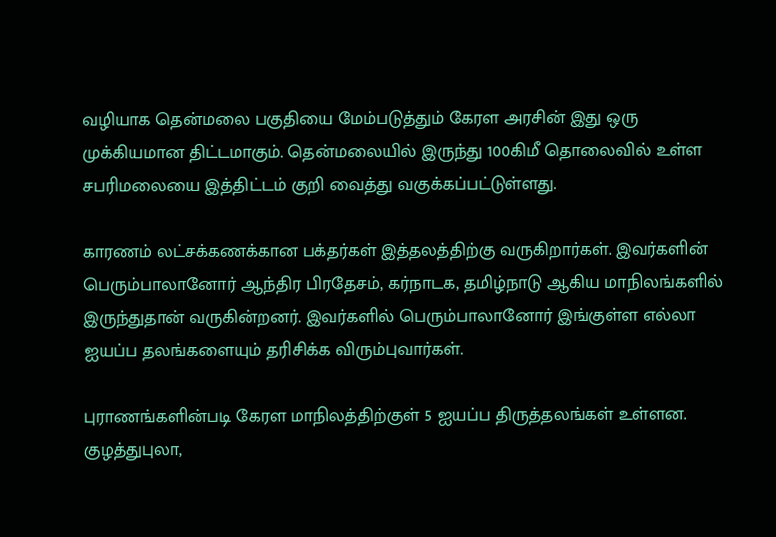வழியாக தென்மலை பகுதியை மேம்படுத்தும் கேரள அரசின் இது ஒரு முக்கியமான திட்டமாகும். தென்மலையில் இருந்து 100கிமீ தொலைவில் உள்ள சபரிமலையை இத்திட்டம் குறி வைத்து வகுக்கப்பட்டுள்ளது.

காரணம் லட்சக்கணக்கான பக்தர்கள் இத்தலத்திற்கு வருகிறார்கள். இவர்களின் பெரும்பாலானோர் ஆந்திர பிரதேசம், கர்நாடக, தமிழ்நாடு ஆகிய மாநிலங்களில் இருந்துதான் வருகின்றனர். இவர்களில் பெரும்பாலானோர் இங்குள்ள எல்லா ஐயப்ப தலங்களையும் தரிசிக்க விரும்புவார்கள்.

புராணங்களின்படி கேரள மாநிலத்திற்குள் 5 ஐயப்ப திருத்தலங்கள் உள்ளன. குழத்துபுலா,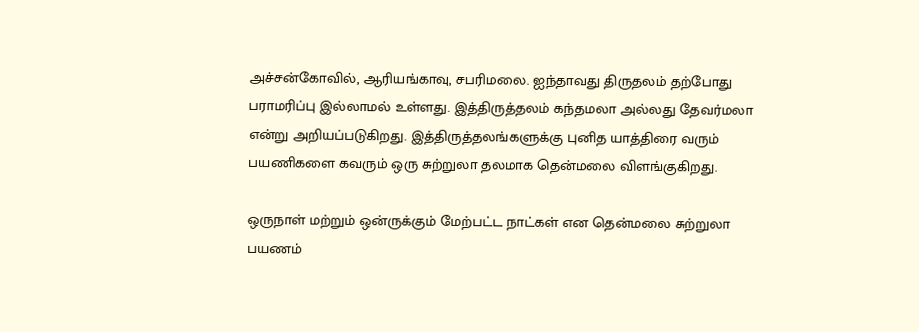அச்சன்கோவில், ஆரியங்காவு, சபரிமலை. ஐந்தாவது திருதலம் தற்போது பராமரிப்பு இல்லாமல் உள்ளது. இத்திருத்தலம் கந்தமலா அல்லது தேவர்மலா என்று அறியப்படுகிறது. இத்திருத்தலங்களுக்கு புனித யாத்திரை வரும் பயணிகளை கவரும் ஒரு சுற்றுலா தலமாக தென்மலை விளங்குகிறது.

ஒருநாள் மற்றும் ஒன்ருக்கும் மேற்பட்ட நாட்கள் என தென்மலை சுற்றுலா பயணம்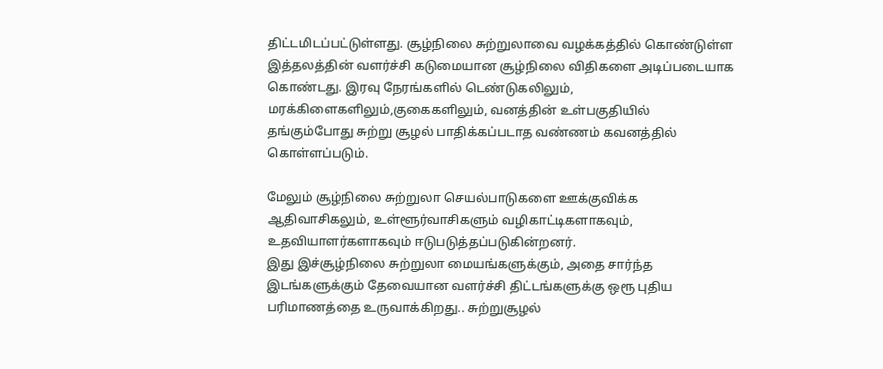திட்டமிடப்பட்டுள்ளது. சூழ்நிலை சுற்றுலாவை வழக்கத்தில் கொண்டுள்ள இத்தலத்தின் வளர்ச்சி கடுமையான சூழ்நிலை விதிகளை அடிப்படையாக கொண்டது. இரவு நேரங்களில் டெண்டுகலிலும், மரக்கிளைகளிலும்,குகைகளிலும், வனத்தின் உள்பகுதியில் தங்கும்போது சுற்று சூழல் பாதிக்கப்படாத வண்ணம் கவனத்தில் கொள்ளப்படும்.

மேலும் சூழ்நிலை சுற்றுலா செயல்பாடுகளை ஊக்குவிக்க ஆதிவாசிகலும், உள்ளூர்வாசிகளும் வழிகாட்டிகளாகவும், உதவியாளர்களாகவும் ஈடுபடுத்தப்படுகின்றனர்.
இது இச்சூழ்நிலை சுற்றுலா மையங்களுக்கும், அதை சார்ந்த இடங்களுக்கும் தேவையான வளர்ச்சி திட்டங்களுக்கு ஒரூ புதிய பரிமாணத்தை உருவாக்கிறது.. சுற்றுசூழல்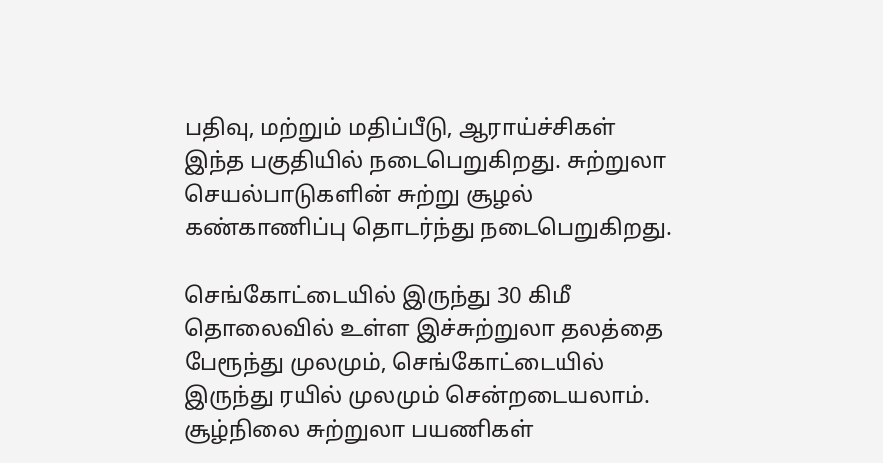பதிவு, மற்றும் மதிப்பீடு, ஆராய்ச்சிகள் இந்த பகுதியில் நடைபெறுகிறது. சுற்றுலா செயல்பாடுகளின் சுற்று சூழல் கண்காணிப்பு தொடர்ந்து நடைபெறுகிறது.

செங்கோட்டையில் இருந்து 30 கிமீ தொலைவில் உள்ள இச்சுற்றுலா தலத்தை பேரூந்து முலமும், செங்கோட்டையில் இருந்து ரயில் முலமும் சென்றடையலாம். சூழ்நிலை சுற்றுலா பயணிகள்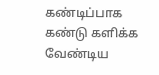கண்டிப்பாக கண்டு களிக்க வேண்டிய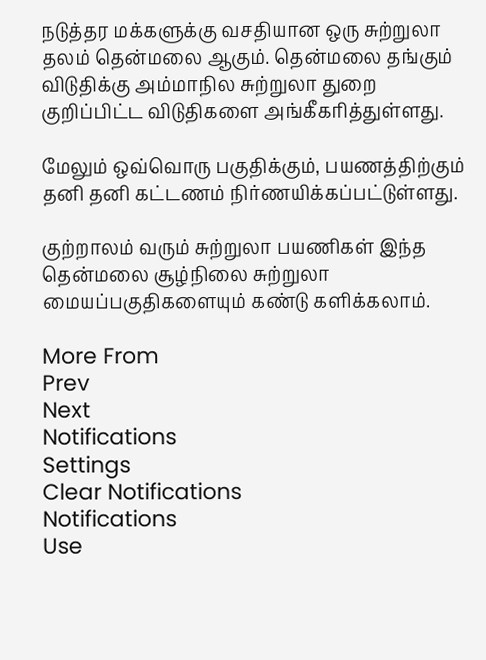நடுத்தர மக்களுக்கு வசதியான ஒரு சுற்றுலா தலம் தென்மலை ஆகும். தென்மலை தங்கும் விடுதிக்கு அம்மாநில சுற்றுலா துறை குறிப்பிட்ட விடுதிகளை அங்கீகரித்துள்ளது.

மேலும் ஒவ்வொரு பகுதிக்கும், பயணத்திற்கும் தனி தனி கட்டணம் நிர்ணயிக்கப்பட்டுள்ளது.

குற்றாலம் வரும் சுற்றுலா பயணிகள் இந்த தென்மலை சூழ்நிலை சுற்றுலா மையப்பகுதிகளையும் கண்டு களிக்கலாம்.

More From
Prev
Next
Notifications
Settings
Clear Notifications
Notifications
Use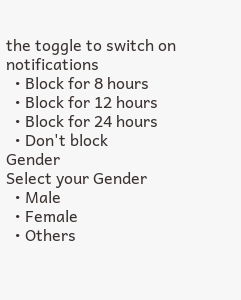the toggle to switch on notifications
  • Block for 8 hours
  • Block for 12 hours
  • Block for 24 hours
  • Don't block
Gender
Select your Gender
  • Male
  • Female
  • Others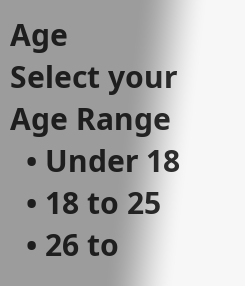Age
Select your Age Range
  • Under 18
  • 18 to 25
  • 26 to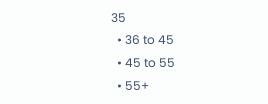35
  • 36 to 45
  • 45 to 55
  • 55+